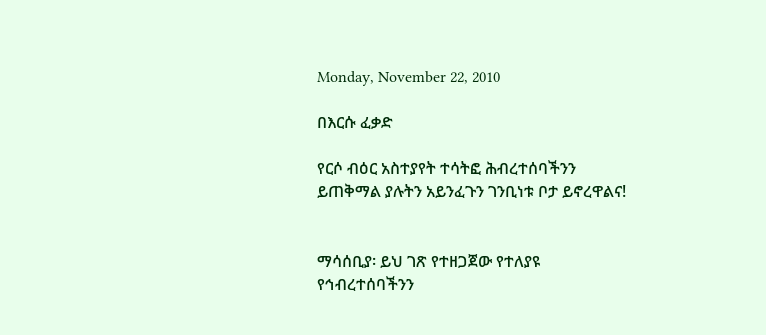Monday, November 22, 2010

በእርሱ ፈቃድ

የርሶ ብዕር አስተያየት ተሳትፎ ሕብረተሰባችንን ይጠቅማል ያሉትን አይንፈጉን ገንቢነቱ ቦታ ይኖረዋልና!


ማሳሰቢያ፡ ይህ ገጽ የተዘጋጀው የተለያዩ የኅብረተሰባችንን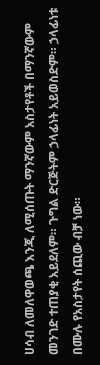ሀሳብ ለመለዋወጫ እንጂ ለሚሰጡት ማንኛውም አስታየቶች በማንኛውም መንገድ ተጠያቂ አይደለም። ጉግል ድርጅትም ኃላፊነት አይወስድም። ኃላፊነቱ በሙሉ የአስታየት ሰጪው ብቻ ነው።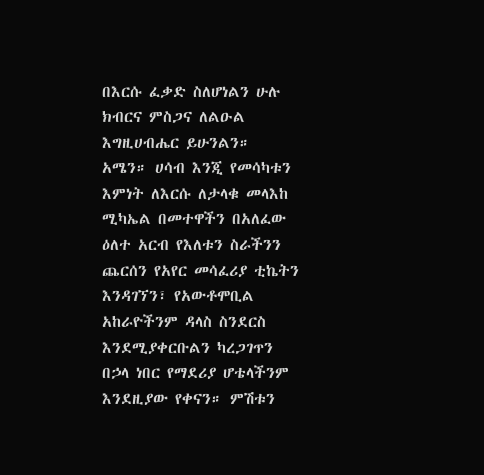በእርሱ ፈቃድ ስለሆነልን ሁሉ ክብርና ምስጋና ለልዑል እግዚሀብሔር ይሁንልን። አሜን። ሀሳብ እንጂ የመሳካቱን እምነት ለእርሱ ለታላቁ መላእከ ሚካኤል በመተዋችን በአለፈው ዕለተ አርብ የእለቱን ስራችንን ጨርሰን የአየር መሳፈሪያ ቲኬትን እንዳገኘን፣ የአውቶሞቢል አከራዮችንም ዳላስ ስንደርስ እንደሚያቀርቡልን ካረጋገጥን በኃላ ነበር የማደሪያ ሆቴላችንም እንደዚያው የቀናን። ምሽቱን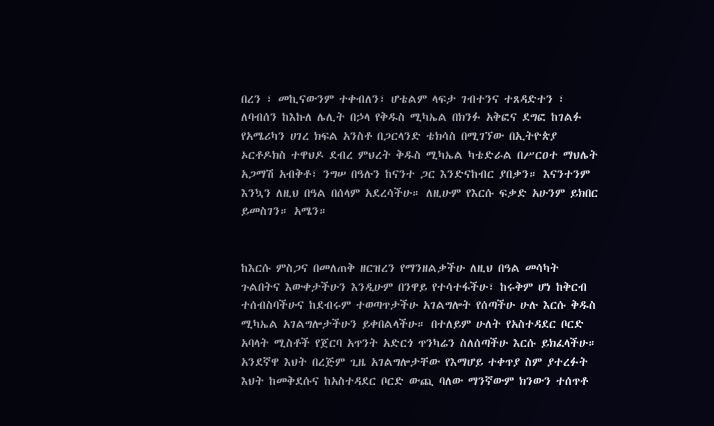በረን ፣ መኪናውንም ተቀብለን፣ ሆቴልም ላፍታ ገብተንና ተጸዳድተን ፣ ለባብሰን ከእኩለ ሌሊት በኃላ የቅዱስ ሚካኤል በክንፉ አቅፎና ደግፎ ከገልፉ የአሜሪካን ሀገረ ክፍል አንስቶ በጋርላንድ ቴክሳስ በሚገኘው በኢትዮጵያ ኦርቶዶክስ ተዋህዶ ደብረ ምህረት ቅዱስ ሚካኤል ካቴድራል በሥርዐተ ማህሌት አጋማሽ አብቅቶ፣ ንግሠ በዓሉን ከናንተ ጋር እንድናከብር ያበቃን። እናንተንም እንኳን ለዚህ በዓል በሰላም አደረሳችሁ። ለዚሁም የእርሱ ፍቃድ አሁንም ይክበር ይመስገን። አሜን።


ከእርሱ ምስጋና በመለጠቅ ዘርዝረን የማንዘልቃችሁ ለዚህ በዓል መሳካት ጉልበትና እውቀታችሁን እንዲሁም በንዋይ የተሳተፋችሁ፣ ከሩቅም ሆነ ከቅርብ ተሰብስባችሁና ከደብሩም ተወጣጥታችሁ አገልግሎት የሰጣችሁ ሁሉ እርሱ ቅዱስ ሚካኤል አገልግሎታችሁን ይቀበልላችሁ። በተለይም ሁለት የአስተዳደር ቦርድ አባላት ሚስቶች የጀርባ አጥንት አድርጎ ጥንካሬን ስለሰጣችሁ እርሱ ይክፈላችሁ። አንደኛዋ እህት በረጅም ጊዜ አገልግሎታቸው የእማሆይ ተቀጥያ ስም ያተረፉት እህት ከመቅደሱና ከአስተዳደር ቦርድ ውጪ ባለው ማንኛውም ክንውን ተሰጥቶ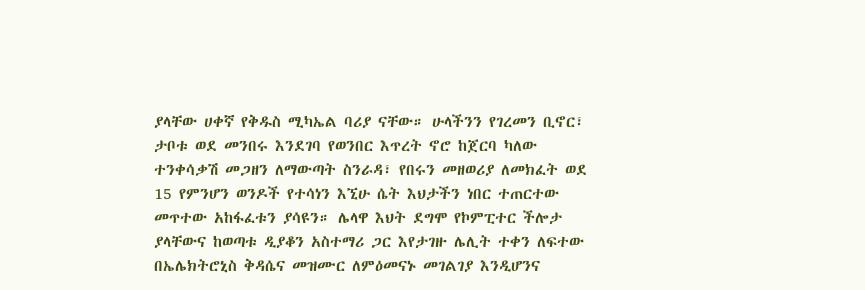ያላቸው ሀቀኛ የቅዱስ ሚካኤል ባሪያ ናቸው። ሁላችንን የገረመን ቢኖር፣ ታቦቱ ወደ መንበሩ እንደገባ የወንበር እጥረት ኖሮ ከጀርባ ካለው ተንቀሳቃሽ መጋዘን ለማውጣት ስንራዳ፣ የበሩን መዘወሪያ ለመክፈት ወደ 15 የምንሆን ወንዶች የተሳነን እኚሁ ሴት እህታችን ነበር ተጠርተው መጥተው አከፋፈቱን ያሳዩን። ሌላዋ እህት ደግሞ የኮምፒተር ችሎታ ያላቸውና ከወጣቱ ዲያቆን አስተማሪ ጋር እየታገዙ ሌሊት ተቀን ለፍተው በኤሌክትሮኒስ ቅዳሴና መዝሙር ለምዕመናኑ መገልገያ እንዲሆንና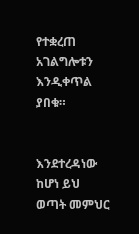የተቋረጠ አገልግሎቱን እንዲቀጥል ያበቁ።


እንደተረዳነው ከሆነ ይህ ወጣት መምህር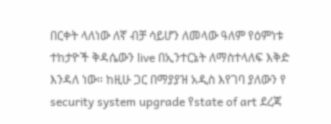በርቀት ላለነው ለኛ ብቻ ሳይሆን ለመላው ዓለም የዕምነቱ ተከታዮች ቅዳሴውን live በኢንተርኔት ለማስተላለፍ እቅድ እንዳለ ነው። ከዚሁ ጋር በማያያዝ አዲስ እየገባ ያለውን የ security system upgrade የstate of art ደረጃ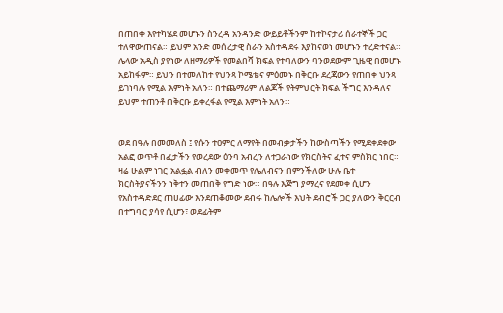በጠበቀ እየተካሄደ መሆኑን ስንረዳ አንዳንድ ውይይቶችንም ከተኮናታሪ ሰራተኞች ጋር ተለዋውጠናል። ይህም አንድ መሰረታዊ ስራን አስተዳደሩ እያከናወነ መሆኑን ተረድተናል። ሌላው አዲስ ያየነው ለዘማሪዎች የመልበሻ ክፍል የተባለውን ባንወደውም ጊዜዊ በመሆኑ አይከፋም። ይህን በተመለከተ የህንጻ ኮሜቴና ምዕመኑ በቅርቡ ደረጃውን የጠበቀ ህንጻ ይገነባሉ የሚል እምነት አለን። በተጨማሪም ለልጆች የትምህርት ክፍል ችግር እንዳለና ይህም ተጠንቶ በቅርቡ ይቀረፋል የሚል እምነት አለን።


ወደ በዓሉ በመመለስ ፤ የሱን ተዐምር ለማየት በመብቃታችን ከውስጣችን የሚደቀደቀው አልፎ ወጥቶ በፈታችን የወረደው ዕንባ አብረን ለተጋራነው የክርስትና ፈተና ምስክር ነበር። ዛሬ ሁልም ነገር አልፏል ብለን መቀመጥ የሌለብናን በምንችለው ሁሉ ቤተ ክርስትያናችንን ነቅተን መጠበቅ የግድ ነው። በዓሉ እጅግ ያማረና የደመቀ ሲሆን የአስተዳድደር ጠሀፊው እንደጠቆመው ደብሩ ከሌሎች እህት ደብሮች ጋር ያለውን ቅርርብ በተግባር ያሳየ ሲሆን፣ ወደፊትም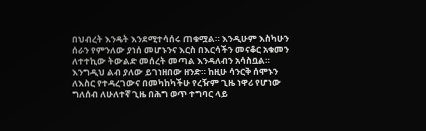በህብረት እንዴት እንደሚተሳሰሩ ጠቁሟል። እንዲሁም እስካሁን ሰራን የምንለው ያነሰ መሆኑንና እርስ በእርሳችን መናቆር አቁመን ለተተኪው ትውልድ መሰረት መጣል እንዳለብን አሳስቧል። እንግዲህ ልብ ያለው ይገነዘበው ዘንድ። ከዚሁ ሳንርቅ ሰሞኑን ለእስር የተዳረገውና በመካከካችሁ የረዥም ጊዜ ነዋሪ የሆነው ግለሰብ ለሁለተኛ ጊዜ በሕግ ወጥ ተግባር ላይ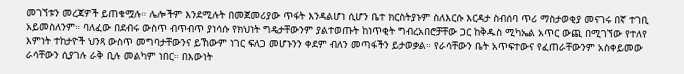መገኘቱን መረጃዎች ይጠቁሟሉ። ሌሎችም እንደሚሉት በመጀመሪያው ጥፋት እንዳልሆነ ሲሆን ቤተ ክርስትያኑም ስለእርሱ እርዳታ ስብሰባ ጥሪ ማስታወቂያ መናገሩ በኛ ተገቢ አይመስለንም። ባለፈው በደብሩ ውስጥ ብጥብጥ ያነሳሱ የክህነት ግዴታቸውንም ያልተወጡት ከነጥቂት ግብረአበሮቻቸው ጋር ከቅዱስ ሚካኤል አጥር ውጪ በሚገኘው የተለየ እምነት ተከታዮች ህንጻ ውስጥ መግባታቸውንና ይኸውም ነገር ፍለጋ መሆኑንን ቀደም ብለን መጣፋችን ይታወቃል። የራሳቸውን ቤት አጥፍተውና የፈጠራቸውንም አስቀይመው ራሳቸውን ሲያገሉ ራቅ ቢሉ መልካም ነበር። በእውነት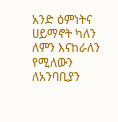አንድ ዕምነትና ሀይማኖት ካለን ለምን እናከራለን የሚለውን ለአንባቢያን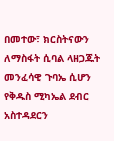በመተው፣ ክርስትናውን ለማስፋት ሲባል ላዘጋጁት መንፈሳዊ ጉባኤ ሲሆን የቅዱስ ሚካኤል ደብር አስተዳደርን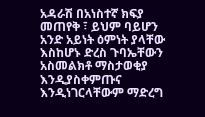አዳራሽ በአነስተኛ ክፍያ መጠየቅ ፣ ይህም ባይሆን አንድ አይነት ዕምነት ያላቸው እስከሆኑ ድረስ ጉባኤቸውን አስመልክቶ ማስታወቂያ እንዲያስቀምጡና እንዲነገርላቸውም ማድረግ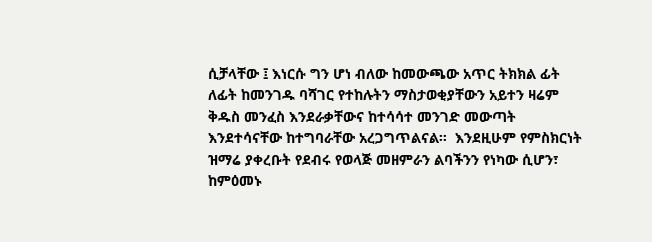ሲቻላቸው ፤ እነርሱ ግን ሆነ ብለው ከመውጫው አጥር ትክክል ፊት ለፊት ከመንገዱ ባሻገር የተከሉትን ማስታወቂያቸውን አይተን ዛሬም ቅዱስ መንፈስ እንደራቃቸውና ከተሳሳተ መንገድ መውጣት እንደተሳናቸው ከተግባራቸው አረጋግጥልናል።  እንደዚሁም የምስክርነት ዝማሬ ያቀረቡት የደብሩ የወላጅ መዘምራን ልባችንን የነካው ሲሆን፣ ከምዕመኑ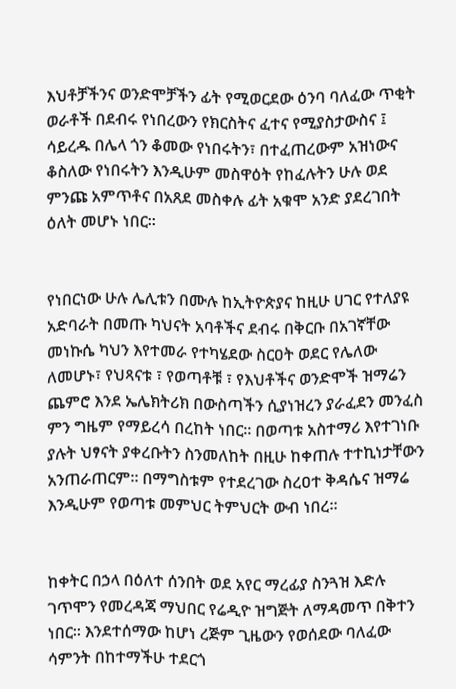እህቶቻችንና ወንድሞቻችን ፊት የሚወርደው ዕንባ ባለፈው ጥቂት ወራቶች በደብሩ የነበረውን የክርስትና ፈተና የሚያስታውስና ፤ ሳይረዱ በሌላ ጎን ቆመው የነበሩትን፣ በተፈጠረውም አዝነውና ቆስለው የነበሩትን እንዲሁም መስዋዕት የከፈሉትን ሁሉ ወደ ምንጩ አምጥቶና በአጸደ መስቀሉ ፊት አቁሞ አንድ ያደረገበት ዕለት መሆኑ ነበር።


የነበርነው ሁሉ ሌሊቱን በሙሉ ከኢትዮጵያና ከዚሁ ሀገር የተለያዩ አድባራት በመጡ ካህናት አባቶችና ደብሩ በቅርቡ በአገኛቸው መነኩሴ ካህን እየተመራ የተካሄደው ስርዐት ወደር የሌለው ለመሆኑ፣ የህጻናቱ ፣ የወጣቶቹ ፣ የእህቶችና ወንድሞች ዝማሬን ጨምሮ እንደ ኤሌክትሪክ በውስጣችን ሲያነዝረን ያራፈደን መንፈስ ምን ግዜም የማይረሳ በረከት ነበር። በወጣቱ አስተማሪ እየተገነቡ ያሉት ህፃናት ያቀረቡትን ስንመለከት በዚሁ ከቀጠሉ ተተኪነታቸውን አንጠራጠርም። በማግስቱም የተደረገው ስረዐተ ቅዳሴና ዝማሬ እንዲሁም የወጣቱ መምህር ትምህርት ውብ ነበረ።


ከቀትር በኃላ በዕለተ ሰንበት ወደ አየር ማረፊያ ስንጓዝ እድሉ ገጥሞን የመረዳጃ ማህበር የሬዲዮ ዝግጅት ለማዳመጥ በቅተን ነበር። እንደተሰማው ከሆነ ረጅም ጊዜውን የወሰደው ባለፈው ሳምንት በከተማችሁ ተደርጎ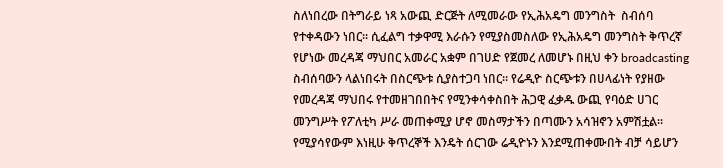ስለነበረው በትግራይ ነጻ አውጪ ድርጅት ለሚመራው የኢሕአዴግ መንግስት  ስብሰባ የተቀዳውን ነበር። ሲፈልግ ተቃዋሚ እራሱን የሚያስመስለው የኢሕአዴግ መንግስት ቅጥረኛ የሆነው መረዳጃ ማህበር አመራር አቋም በገሀድ የጀመረ ለመሆኑ በዚህ ቀን broadcasting ስብሰባውን ላልነበሩት በስርጭቱ ሲያስተጋባ ነበር። የሬዲዮ ስርጭቱን በሀላፊነት የያዘው የመረዳጃ ማህበሩ የተመዘገበበትና የሚንቀሳቀስበት ሕጋዊ ፈቃዱ ውጪ የባዕድ ሀገር መንግሥት የፖለቲካ ሥራ መጠቀሚያ ሆኖ መስማታችን በጣሙን አሳዝኖን አምሽቷል። የሚያሳየውም እነዚሁ ቅጥረኞች እንዴት ሰርገው ሬዲዮኑን እንደሚጠቀሙበት ብቻ ሳይሆን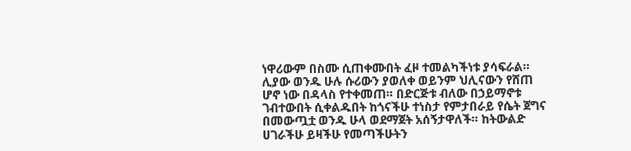ነዋሪውም በስሙ ሲጠቀሙበት ፈዞ ተመልካችነቱ ያሳፍራል። ሊያው ወንዱ ሁሉ ሱሪውን ያወለቀ ወይንም ህሊናውን የሸጠ ሆኖ ነው በዳላስ የተቀመጠ። በድርጅቱ ብለው በኃይማኖቱ  ገብተውበት ሲቀልዱበት ከጎናችሁ ተነስታ የምታበራይ የሴት ጀግና በመውጧቷ ወንዱ ሁላ ወደማጀት አሰኝታዋለች። ከትውልድ ሀገራችሁ ይዛችሁ የመጣችሁትን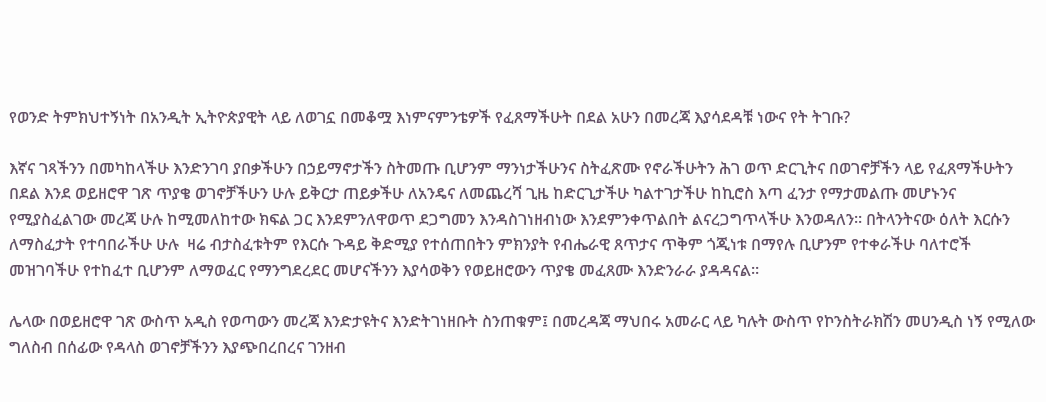የወንድ ትምክህተኝነት በአንዲት ኢትዮጵያዊት ላይ ለወገኗ በመቆሟ እነምናምንቴዎች የፈጸማችሁት በደል አሁን በመረጃ እያሳደዳቹ ነውና የት ትገቡ?

እኛና ገጻችንን በመካከላችሁ እንድንገባ ያበቃችሁን በኃይማኖታችን ስትመጡ ቢሆንም ማንነታችሁንና ስትፈጽሙ የኖራችሁትን ሕገ ወጥ ድርጊትና በወገኖቻችን ላይ የፈጸማችሁትን በደል እንደ ወይዘሮዋ ገጽ ጥያቄ ወገኖቻችሁን ሁሉ ይቅርታ ጠይቃችሁ ለአንዴና ለመጨረሻ ጊዜ ከድርጊታችሁ ካልተገታችሁ ከኪሮስ እጣ ፈንታ የማታመልጡ መሆኑንና የሚያስፈልገው መረጃ ሁሉ ከሚመለከተው ክፍል ጋር እንደምንለዋወጥ ደጋግመን እንዳስገነዘብነው እንደምንቀጥልበት ልናረጋግጥላችሁ እንወዳለን። በትላንትናው ዕለት እርሱን ለማስፈታት የተባበራችሁ ሁሉ  ዛሬ ብታስፈቱትም የእርሱ ጉዳይ ቅድሚያ የተሰጠበትን ምክንያት የብሔራዊ ጸጥታና ጥቅም ጎጂነቱ በማየሉ ቢሆንም የተቀራችሁ ባለተሮች መዝገባችሁ የተከፈተ ቢሆንም ለማወፈር የማንግደረደር መሆናችንን እያሳወቅን የወይዘሮውን ጥያቄ መፈጸሙ እንድንራራ ያዳዳናል።

ሌላው በወይዘሮዋ ገጽ ውስጥ አዲስ የወጣውን መረጃ እንድታዩትና እንድትገነዘቡት ስንጠቁም፤ በመረዳጃ ማህበሩ አመራር ላይ ካሉት ውስጥ የኮንስትራክሽን መሀንዲስ ነኝ የሚለው ግለስብ በሰፊው የዳላስ ወገኖቻችንን እያጭበረበረና ገንዘብ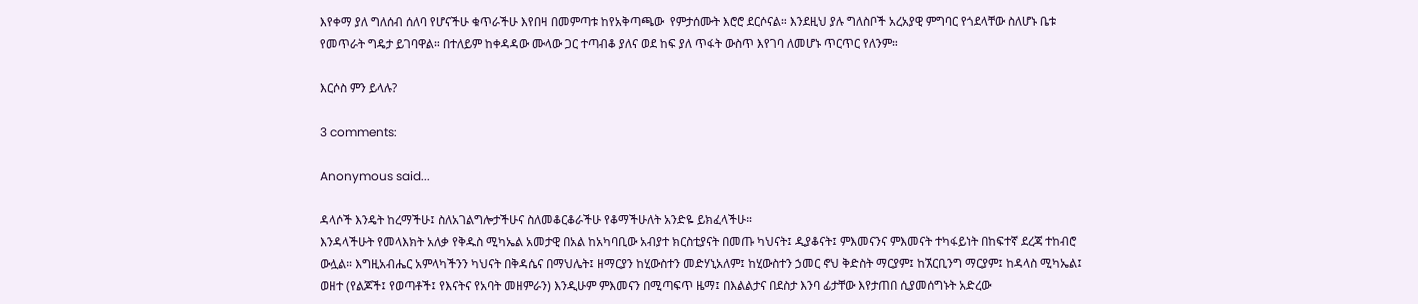እየቀማ ያለ ግለሰብ ሰለባ የሆናችሁ ቁጥራችሁ እየበዛ በመምጣቱ ከየአቅጣጫው  የምታሰሙት እሮሮ ደርሶናል። እንደዚህ ያሉ ግለስቦች አረአያዊ ምግባር የጎደላቸው ስለሆኑ ቤቱ የመጥራት ግዴታ ይገባዋል። በተለይም ከቀዳዳው ሙላው ጋር ተጣብቆ ያለና ወደ ከፍ ያለ ጥፋት ውስጥ እየገባ ለመሆኑ ጥርጥር የለንም።

እርሶስ ምን ይላሉ?

3 comments:

Anonymous said...

ዳላሶች እንዴት ከረማችሁ፤ ስለአገልግሎታችሁና ስለመቆርቆራችሁ የቆማችሁለት አንድዬ ይክፈላችሁ።
እንዳላችሁት የመላእክት አለቃ የቅዱስ ሚካኤል አመታዊ በአል ከአካባቢው አብያተ ክርስቲያናት በመጡ ካህናት፤ ዲያቆናት፤ ምእመናንና ምእመናት ተካፋይነት በከፍተኛ ደረጃ ተከብሮ ውሏል። እግዚአብሔር አምላካችንን ካህናት በቅዳሴና በማህሌት፤ ዘማርያን ከሂውስተን መድሃኒአለም፤ ከሂውስተን ኃመር ኖህ ቅድስት ማርያም፤ ከኧርቢንግ ማርያም፤ ከዳላስ ሚካኤል፤ ወዘተ (የልጆች፤ የወጣቶች፤ የእናትና የአባት መዘምራን) እንዲሁም ምእመናን በሚጣፍጥ ዜማ፤ በእልልታና በደስታ እንባ ፊታቸው እየታጠበ ሲያመሰግኑት አድረው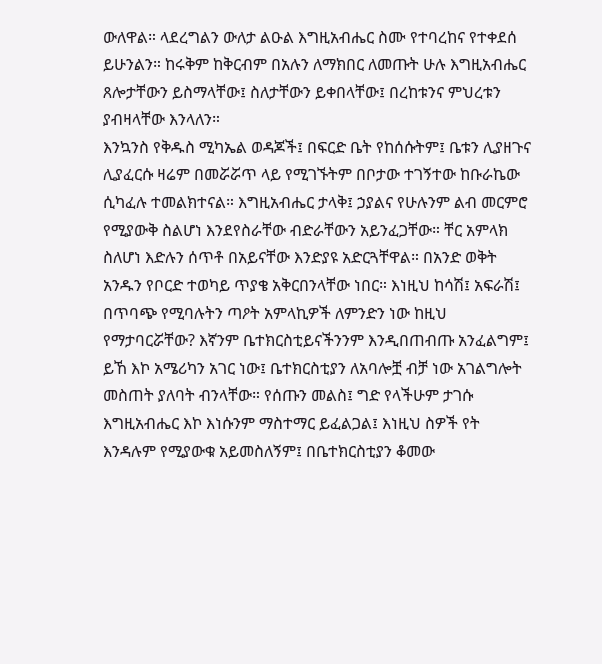ውለዋል። ላደረግልን ውለታ ልዑል እግዚአብሔር ስሙ የተባረከና የተቀደሰ ይሁንልን። ከሩቅም ከቅርብም በአሉን ለማክበር ለመጡት ሁሉ እግዚአብሔር ጸሎታቸውን ይስማላቸው፤ ስለታቸውን ይቀበላቸው፤ በረከቱንና ምህረቱን ያብዛላቸው እንላለን።
እንኳንስ የቅዱስ ሚካኤል ወዳጆች፤ በፍርድ ቤት የከሰሱትም፤ ቤቱን ሊያዘጉና ሊያፈርሱ ዛሬም በመሯሯጥ ላይ የሚገኙትም በቦታው ተገኝተው ከቡራኬው ሲካፈሉ ተመልክተናል። እግዚአብሔር ታላቅ፤ ኃያልና የሁሉንም ልብ መርምሮ የሚያውቅ ስልሆነ እንደየስራቸው ብድራቸውን አይንፈጋቸው። ቸር አምላክ ስለሆነ እድሉን ሰጥቶ በአይናቸው እንድያዩ አድርጓቸዋል። በአንድ ወቅት አንዱን የቦርድ ተወካይ ጥያቄ አቅርበንላቸው ነበር። እነዚህ ከሳሽ፤ አፍራሽ፤ በጥባጭ የሚባሉትን ጣዖት አምላኪዎች ለምንድን ነው ከዚህ የማታባርሯቸው? እኛንም ቤተክርስቲይናችንንም እንዲበጠብጡ አንፈልግም፤ ይኸ እኮ አሜሪካን አገር ነው፤ ቤተክርስቲያን ለአባሎቿ ብቻ ነው አገልግሎት መስጠት ያለባት ብንላቸው። የሰጡን መልስ፤ ግድ የላችሁም ታገሱ እግዚአብሔር እኮ እነሱንም ማስተማር ይፈልጋል፤ እነዚህ ስዎች የት እንዳሉም የሚያውቁ አይመስለኝም፤ በቤተክርስቲያን ቆመው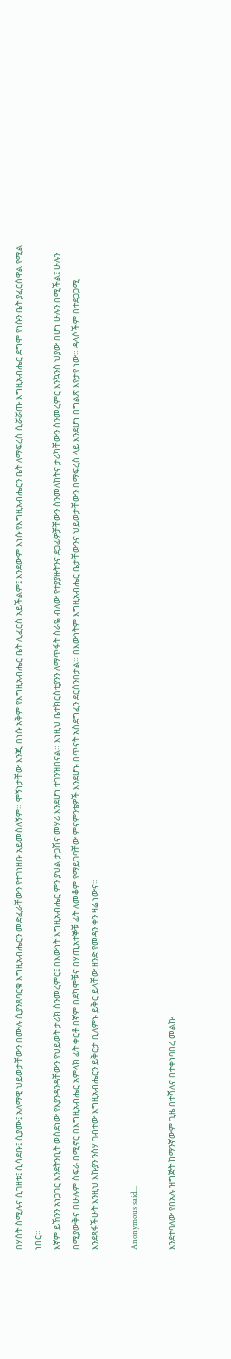በሃሰት ስሚሉና ሲገዘቱ፤ ሲሳደቡ፤ ሲያሙ፤ አለማዊ ህይወታቸውን በሙሉ ሲያንጸባርቁ እግዚአብሔርን መድፈራቸውን የተገነዘቡ አይመስለኝም። ሞኝነታቸው እንጂ በነሱ አቅም የእግዚአብሔር ቤት ሊፈርስ አይችልም፤ እንደውም እነሱ የእግዚአብሔርን ቤት ለማፍረስ ሲሯሯጡ እግዚአብሔር ደግሞ የነሱን ቤት ያፈርሰዋል የሚል ነበር።
እኛም ይኸንን አነጋገር እንደትንቢት ወስደነው የእያንዳንዳቸውን የህይወት ታሪክ ስንመረምር፤ በእውነት እግዚአብሔር ምን ያህል ታጋሽና መሃሪ እንደሆነ ተገንዝበናል። እነዚህ ቤተክርስቲያንን ለማጥፋት ስራዬ ብለው የተያያዙትንና ደጋፊዎቻቸውን ስንመለከትና ታሪካቸውን ስንመረምር እንኳንስ ህያው በሆነ ሁሉን በሚችል፤ ሁሉን በሚያውቅና በሁሉም ስፍራ በሚኖር በእግዚአብሔር አምላክ ፊት ቀርቶ በኛም በደካሞቹና በሃጢአተኞቹ ፊት ለመቆም የማይገባቸው ምናምንቴዎች እንደሆኑ በጥናት አስደግፈን ደርሰንበታል። በእውነትም እግዚአብሔር ቤታቸውንና ህይወታቸውን በማፍረስ ላይ እንደሆነ በግልጽ እየታየ ነው። ዳላሶችም በተደጋጋሚ እንደጻፋችሁት እንዚህ እኩያን ንስሃ ገብተው እግዚአብሔርን ይቅርታ ቢለምኑ ይቅር ይላቸው ዘንድ የመዳን ቀን ዛሬ ነውና።

Anonymous said...

እንደተባለው የበአሉ ዝግጅት ከማንኛውም ጊዜ በተሻለና በተቀነባበረ መልኩ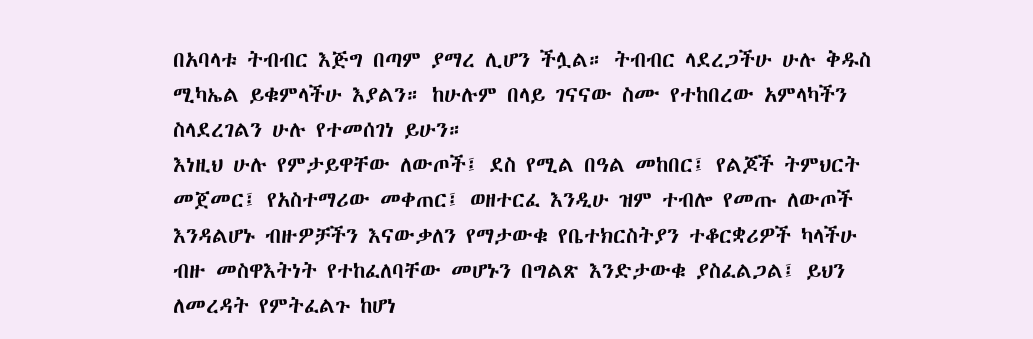በአባላቱ ትብብር እጅግ በጣም ያማረ ሊሆን ችሏል። ትብብር ላደረጋችሁ ሁሉ ቅዱስ ሚካኤል ይቁምላችሁ እያልን። ከሁሉም በላይ ገናናው ስሙ የተከበረው አምላካችን ስላደረገልን ሁሉ የተመሰገነ ይሁን።
እነዚህ ሁሉ የምታይዋቸው ለውጦች፤ ደስ የሚል በዓል መከበር፤ የልጆች ትምህርት መጀመር፤ የአስተማሪው መቀጠር፤ ወዘተርፈ እንዲሁ ዝም ተብሎ የመጡ ለውጦች እንዳልሆኑ ብዙዎቻችን እናውቃለን የማታውቁ የቤተክርስትያን ተቆርቋሪዎች ካላችሁ ብዙ መስዋእትነት የተከፈለባቸው መሆኑን በግልጽ እንድታውቁ ያስፈልጋል፤ ይህን ለመረዳት የምትፈልጉ ከሆነ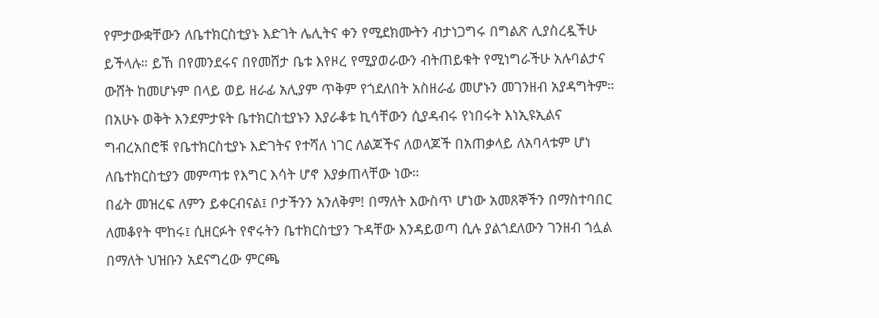የምታውቋቸውን ለቤተክርስቲያኑ እድገት ሌሊትና ቀን የሚደክሙትን ብታነጋግሩ በግልጽ ሊያስረዷችሁ ይችላሉ። ይኸ በየመንደሩና በየመሸታ ቤቱ እየዞረ የሚያወራውን ብትጠይቁት የሚነግራችሁ አሉባልታና ውሸት ከመሆኑም በላይ ወይ ዘራፊ አሊያም ጥቅም የጎደለበት አስዘራፊ መሆኑን መገንዘብ አያዳግትም።
በአሁኑ ወቅት እንደምታዩት ቤተክርስቲያኑን እያራቆቱ ኪሳቸውን ሲያዳብሩ የነበሩት እነኢዩኢልና ግብረአበሮቹ የቤተክርስቲያኑ እድገትና የተሻለ ነገር ለልጆችና ለወላጆች በአጠቃላይ ለአባላቱም ሆነ ለቤተክርስቲያን መምጣቱ የእግር እሳት ሆኖ እያቃጠላቸው ነው።
በፊት መዝረፍ ለምን ይቀርብናል፤ ቦታችንን አንለቅም! በማለት እውስጥ ሆነው አመጸኞችን በማስተባበር ለመቆየት ሞከሩ፤ ሲዘርፉት የኖሩትን ቤተክርስቲያን ጉዳቸው እንዳይወጣ ሲሉ ያልጎደለውን ገንዘብ ጎሏል በማለት ህዝቡን አደናግረው ምርጫ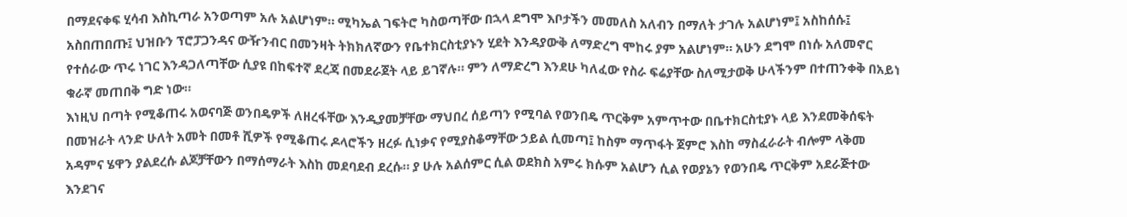በማደናቀፍ ሂሳብ እስኪጣራ አንወጣም አሉ አልሆነም። ሚካኤል ገፍትሮ ካስወጣቸው በኋላ ደግሞ እቦታችን መመለስ አለብን በማለት ታገሉ አልሆነም፤ አስከሰሱ፤ አስበጠበጡ፤ ህዝቡን ፕሮፓጋንዳና ውዥንብር በመንዛት ትክክለኛውን የቤተክርስቲያኑን ሂደት እንዳያውቅ ለማድረግ ሞከሩ ያም አልሆነም። አሁን ደግሞ በነሱ አለመኖር የተሰራው ጥሩ ነገር እንዳጋለጣቸው ሲያዩ በከፍተኛ ደረጃ በመደራጀት ላይ ይገኛሉ። ምን ለማድረግ እንደሁ ካለፈው የስራ ፍሬያቸው ስለሚታወቅ ሁላችንም በተጠንቀቅ በአይነ ቁራኛ መጠበቅ ግድ ነው።
እነዚህ በጣት የሚቆጠሩ አወናባጅ ወንበዴዎች ለዘረፋቸው እንዲያመቻቸው ማህበረ ሰይጣን የሚባል የወንበዴ ጥርቅም አምጥተው በቤተክርስቲያኑ ላይ እንደመቅሰፍት በመዝራት ላንድ ሁለት አመት በመቶ ሺዎች የሚቆጠሩ ዶላሮችን ዘረፉ ሲነቃና የሚያስቆማቸው ኃይል ሲመጣ፤ ከስም ማጥፋት ጀምሮ እስከ ማስፈራራት ብሎም ላቅመ አዳምና ሄዋን ያልደረሱ ልጆቻቸውን በማሰማራት እስከ መደባደብ ደረሱ። ያ ሁሉ አልሰምር ሲል ወደክስ አምሩ ክሱም አልሆን ሲል የወያኔን የወንበዴ ጥርቅም አደራጅተው እንደገና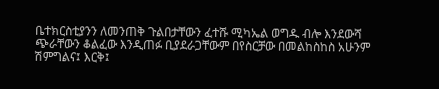ቤተክርስቲያንን ለመንጠቅ ጉልበታቸውን ፈተሹ ሚካኤል ወግዱ ብሎ እንደውሻ ጭራቸውን ቆልፈው እንዲጠፉ ቢያደራጋቸውም በየስርቻው በመልከስከስ አሁንም ሽምግልና፤ እርቅ፤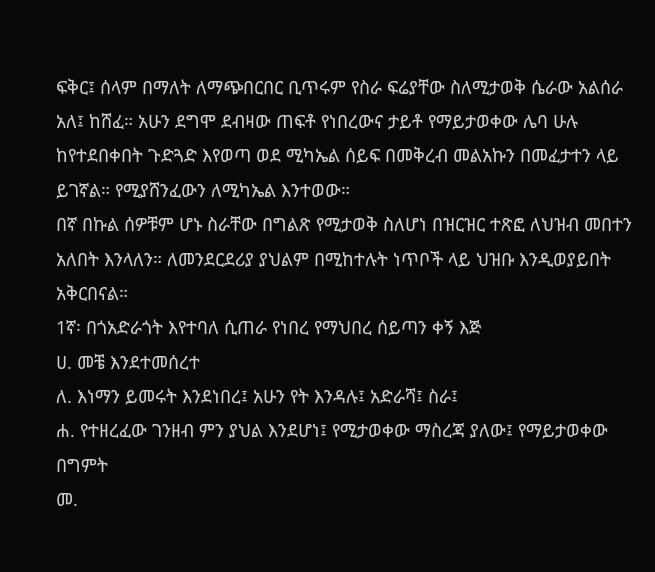ፍቅር፤ ሰላም በማለት ለማጭበርበር ቢጥሩም የስራ ፍሬያቸው ስለሚታወቅ ሴራው አልሰራ አለ፤ ከሸፈ። አሁን ደግሞ ደብዛው ጠፍቶ የነበረውና ታይቶ የማይታወቀው ሌባ ሁሉ ከየተደበቀበት ጉድጓድ እየወጣ ወደ ሚካኤል ሰይፍ በመቅረብ መልአኩን በመፈታተን ላይ ይገኛል። የሚያሸንፈውን ለሚካኤል እንተወው።
በኛ በኩል ሰዎቹም ሆኑ ስራቸው በግልጽ የሚታወቅ ስለሆነ በዝርዝር ተጽፎ ለህዝብ መበተን አለበት እንላለን። ለመንደርደሪያ ያህልም በሚከተሉት ነጥቦች ላይ ህዝቡ እንዲወያይበት አቅርበናል።
1ኛ፡ በጎአድራጎት እየተባለ ሲጠራ የነበረ የማህበረ ሰይጣን ቀኝ እጅ
ሀ. መቼ እንደተመሰረተ
ለ. እነማን ይመሩት እንደነበረ፤ አሁን የት እንዳሉ፤ አድራሻ፤ ስራ፤
ሐ. የተዘረፈው ገንዘብ ምን ያህል እንደሆነ፤ የሚታወቀው ማስረጃ ያለው፤ የማይታወቀው በግምት
መ.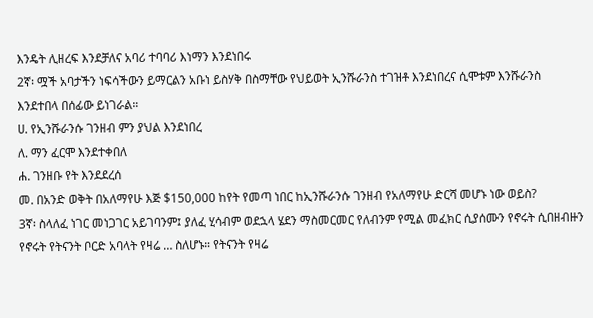እንዴት ሊዘረፍ እንደቻለና አባሪ ተባባሪ እነማን እንደነበሩ
2ኛ፡ ሟች አባታችን ነፍሳችውን ይማርልን አቡነ ይስሃቅ በስማቸው የህይወት ኢንሹራንስ ተገዝቶ እንደነበረና ሲሞቱም እንሹራንስ እንደተበላ በሰፊው ይነገራል።
ሀ. የኢንሹራንሱ ገንዘብ ምን ያህል እንደነበረ
ለ. ማን ፈርሞ እንደተቀበለ
ሐ. ገንዘቡ የት እንደደረሰ
መ. በአንድ ወቅት በአለማየሁ እጅ $150,000 ከየት የመጣ ነበር ከኢንሹራንሱ ገንዘብ የአለማየሁ ድርሻ መሆኑ ነው ወይስ?
3ኛ፡ ስላለፈ ነገር መነጋገር አይገባንም፤ ያለፈ ሂሳብም ወደኋላ ሄደን ማስመርመር የለብንም የሚል መፈክር ሲያሰሙን የኖሩት ሲበዘብዙን የኖሩት የትናንት ቦርድ አባላት የዛሬ … ስለሆኑ። የትናንት የዛሬ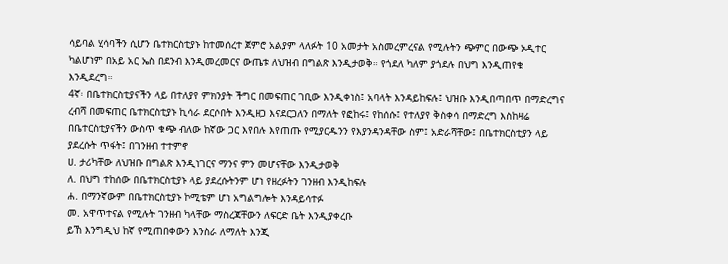ሳይባል ሂሳባችን ሲሆን ቤተክርስቲያኑ ከተመሰረተ ጀምሮ አልያም ላለፉት 10 አመታት አስመረምረናል የሚሉትን ጭምር በውጭ ኦዲተር ካልሆነም በአይ አር ኤስ በደንብ እንዲመረመርና ውጤቱ ለህዝብ በግልጽ እንዲታወቅ። የጎደለ ካለም ያጎደሉ በህግ እንዲጠየቁ እንዲደረግ።
4ኛ፡ በቤተክርስቲያናችን ላይ በተለያየ ምክንያት ችግር በመፍጠር ገቢው እንዲቀነስ፤ አባላት እንዳይከፍሉ፤ ህዝቡ እንዲበጣበጥ በማድረግና ረብሻ በመፍጠር ቤተክርስቲያኑ ኪሳራ ደርሶበት እንዲዘጋ እናደርጋለን በማለት የፎከሩ፤ የከሰሱ፤ የተለያየ ቅስቀሳ በማድረግ እስከዛሬ በቤተርስቲያናችን ውስጥ ቁጭ ብለው ከኛው ጋር እየበሉ እየጠጡ የሚያርዱንን የእያንዳንዳቸው ስም፤ አድራሻቸው፤ በቤተክርስቲያን ላይ ያደረሱት ጥፋት፤ በገንዘብ ተተምኖ
ሀ. ታሪካቸው ለህዝቡ በግልጽ እንዲነገርና ማንና ምን መሆናቸው እንዲታወቅ
ለ. በህግ ተከሰው በቤተክርስቲያኑ ላይ ያደረሱትንም ሆነ የዘረፉትን ገንዘብ እንዲከፍሉ
ሐ. በማንኛውም በቤተክርስቲያኑ ኮሚቴም ሆነ አግልግሎት እንዳይሳተፉ
መ. አዋጥተናል የሚሉት ገንዘብ ካላቸው ማስረጃቸውን ለፍርድ ቤት እንዲያቀረቡ
ይኸ እንግዲህ ከኛ የሚጠበቀውን እንስራ ለማለት እንጂ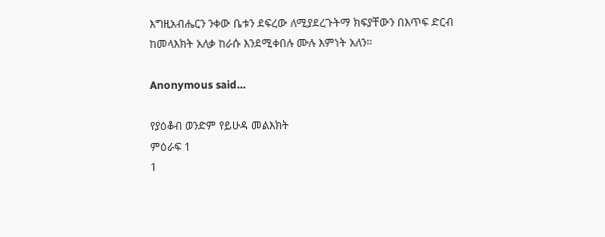እግዚአብሔርን ንቀው ቤቱን ደፍረው ለሚያደረጉትማ ክፍያቸውን በእጥፍ ድርብ ከመላእክት አለቃ ከራሱ እንደሚቀበሉ ሙሉ እምነት አለን።

Anonymous said...

የያዕቆብ ወንድም የይሁዳ መልእክት
ምዕራፍ 1
1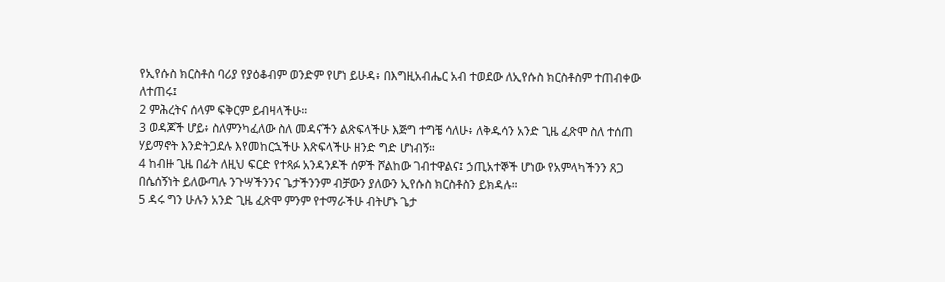የኢየሱስ ክርስቶስ ባሪያ የያዕቆብም ወንድም የሆነ ይሁዳ፥ በእግዚአብሔር አብ ተወደው ለኢየሱስ ክርስቶስም ተጠብቀው ለተጠሩ፤
2 ምሕረትና ሰላም ፍቅርም ይብዛላችሁ።
3 ወዳጆች ሆይ፥ ስለምንካፈለው ስለ መዳናችን ልጽፍላችሁ እጅግ ተግቼ ሳለሁ፥ ለቅዱሳን አንድ ጊዜ ፈጽሞ ስለ ተሰጠ ሃይማኖት እንድትጋደሉ እየመከርኋችሁ እጽፍላችሁ ዘንድ ግድ ሆነብኝ።
4 ከብዙ ጊዜ በፊት ለዚህ ፍርድ የተጻፉ አንዳንዶች ሰዎች ሾልከው ገብተዋልና፤ ኃጢአተኞች ሆነው የአምላካችንን ጸጋ በሴሰኝነት ይለውጣሉ ንጉሣችንንና ጌታችንንም ብቻውን ያለውን ኢየሱስ ክርስቶስን ይክዳሉ።
5 ዳሩ ግን ሁሉን አንድ ጊዜ ፈጽሞ ምንም የተማራችሁ ብትሆኑ ጌታ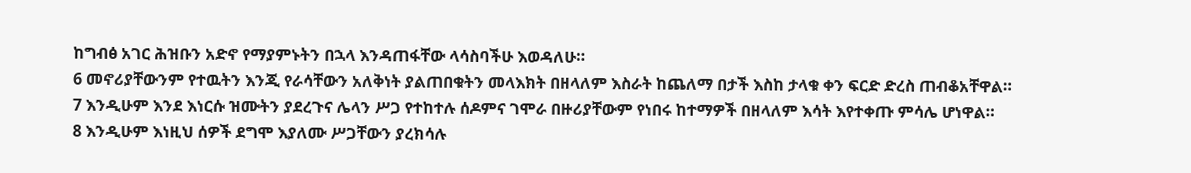ከግብፅ አገር ሕዝቡን አድኖ የማያምኑትን በኋላ እንዳጠፋቸው ላሳስባችሁ እወዳለሁ።
6 መኖሪያቸውንም የተዉትን እንጂ የራሳቸውን አለቅነት ያልጠበቁትን መላእክት በዘላለም እስራት ከጨለማ በታች እስከ ታላቁ ቀን ፍርድ ድረስ ጠብቆአቸዋል።
7 እንዲሁም እንደ እነርሱ ዝሙትን ያደረጉና ሌላን ሥጋ የተከተሉ ሰዶምና ገሞራ በዙሪያቸውም የነበሩ ከተማዎች በዘላለም እሳት እየተቀጡ ምሳሌ ሆነዋል።
8 እንዲሁም እነዚህ ሰዎች ደግሞ እያለሙ ሥጋቸውን ያረክሳሉ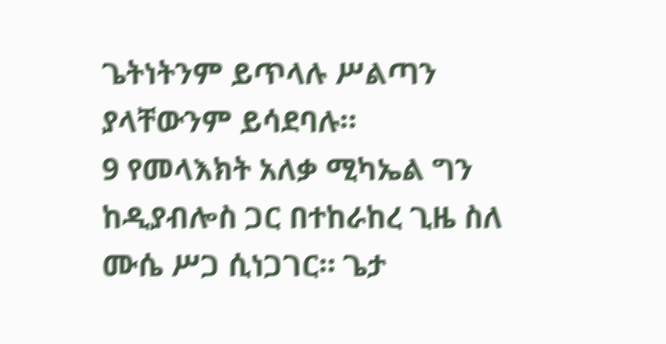ጌትነትንም ይጥላሉ ሥልጣን ያላቸውንም ይሳደባሉ።
9 የመላእክት አለቃ ሚካኤል ግን ከዲያብሎስ ጋር በተከራከረ ጊዜ ስለ ሙሴ ሥጋ ሲነጋገር። ጌታ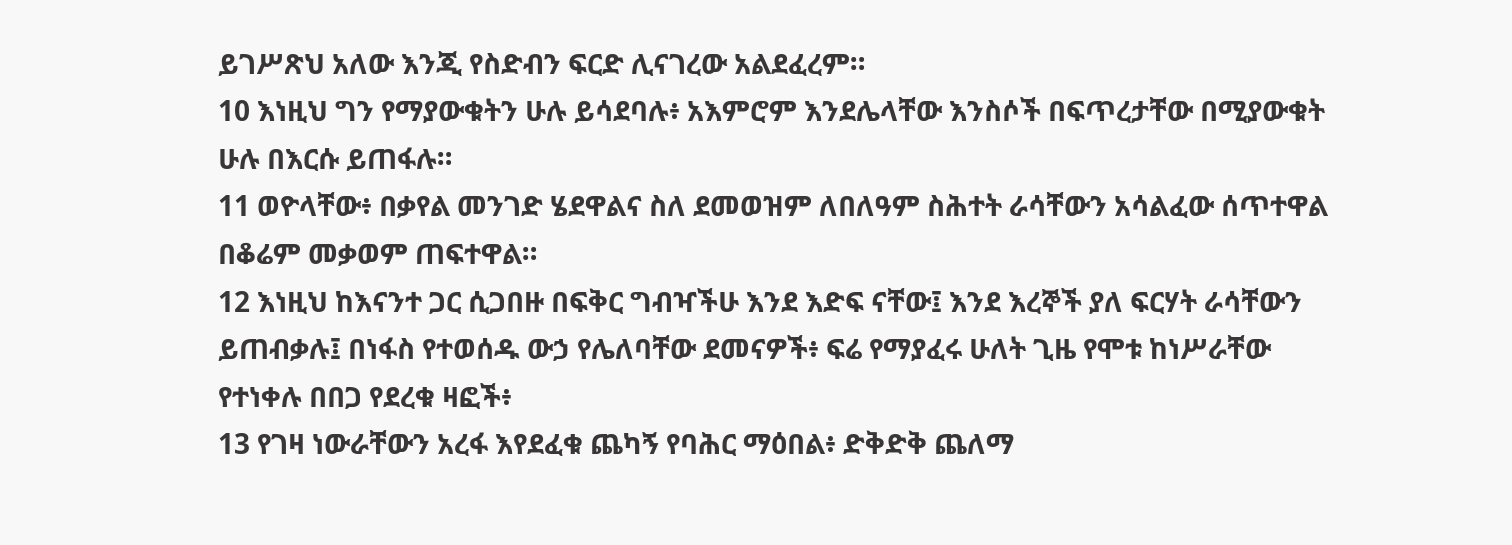ይገሥጽህ አለው እንጂ የስድብን ፍርድ ሊናገረው አልደፈረም።
10 እነዚህ ግን የማያውቁትን ሁሉ ይሳደባሉ፥ አእምሮም እንደሌላቸው እንስሶች በፍጥረታቸው በሚያውቁት ሁሉ በእርሱ ይጠፋሉ።
11 ወዮላቸው፥ በቃየል መንገድ ሄደዋልና ስለ ደመወዝም ለበለዓም ስሕተት ራሳቸውን አሳልፈው ሰጥተዋል በቆሬም መቃወም ጠፍተዋል።
12 እነዚህ ከእናንተ ጋር ሲጋበዙ በፍቅር ግብዣችሁ እንደ እድፍ ናቸው፤ እንደ እረኞች ያለ ፍርሃት ራሳቸውን ይጠብቃሉ፤ በነፋስ የተወሰዱ ውኃ የሌለባቸው ደመናዎች፥ ፍሬ የማያፈሩ ሁለት ጊዜ የሞቱ ከነሥራቸው የተነቀሉ በበጋ የደረቁ ዛፎች፥
13 የገዛ ነውራቸውን አረፋ እየደፈቁ ጨካኝ የባሕር ማዕበል፥ ድቅድቅ ጨለማ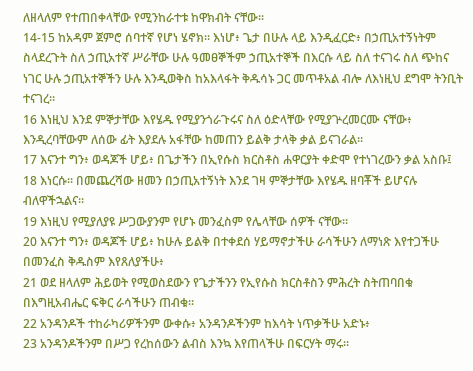ለዘላለም የተጠበቀላቸው የሚንከራተቱ ከዋክብት ናቸው።
14-15 ከአዳም ጀምሮ ሰባተኛ የሆነ ሄኖክ። እነሆ፥ ጌታ በሁሉ ላይ እንዲፈርድ፥ በኃጢአተኝነትም ስላደረጉት ስለ ኃጢአተኛ ሥራቸው ሁሉ ዓመፀኞችም ኃጢአተኞች በእርሱ ላይ ስለ ተናገሩ ስለ ጭከና ነገር ሁሉ ኃጢአተኞችን ሁሉ እንዲወቅስ ከአእላፋት ቅዱሳኑ ጋር መጥቶአል ብሎ ለእነዚህ ደግሞ ትንቢት ተናገረ።
16 እነዚህ እንደ ምኞታቸው እየሄዱ የሚያንጎራጉሩና ስለ ዕድላቸው የሚያጕረመርሙ ናቸው፥ እንዲረባቸውም ለሰው ፊት እያደሉ አፋቸው ከመጠን ይልቅ ታላቅ ቃል ይናገራል።
17 እናንተ ግን፥ ወዳጆች ሆይ፥ በጌታችን በኢየሱስ ክርስቶስ ሐዋርያት ቀድሞ የተነገረውን ቃል አስቡ፤
18 እነርሱ። በመጨረሻው ዘመን በኃጢአተኝነት እንደ ገዛ ምኞታቸው እየሄዱ ዘባቾች ይሆናሉ ብለዋችኋልና።
19 እነዚህ የሚያለያዩ ሥጋውያንም የሆኑ መንፈስም የሌላቸው ሰዎች ናቸው።
20 እናንተ ግን፥ ወዳጆች ሆይ፥ ከሁሉ ይልቅ በተቀደሰ ሃይማኖታችሁ ራሳችሁን ለማነጽ እየተጋችሁ በመንፈስ ቅዱስም እየጸለያችሁ፥
21 ወደ ዘላለም ሕይወት የሚወስደውን የጌታችንን የኢየሱስ ክርስቶስን ምሕረት ስትጠባበቁ በእግዚአብሔር ፍቅር ራሳችሁን ጠብቁ።
22 አንዳንዶች ተከራካሪዎችንም ውቀሱ፥ አንዳንዶችንም ከእሳት ነጥቃችሁ አድኑ፥
23 አንዳንዶችንም በሥጋ የረከሰውን ልብስ እንኳ እየጠላችሁ በፍርሃት ማሩ።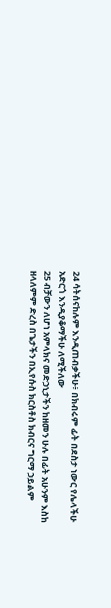24 ሳትሰናከሉም እንዲጠብቃችሁ፥ በክብሩም ፊት በደስታ ነውር የሌላችሁ አድርጎ እንዲያቆማችሁ ለሚችለው
25 ብቻውን ለሆነ አምላክና መድኃኒታችን ከዘመን ሁሉ በፊት አሁንም እስከ ዘላለምም ድረስ በጌታችን በኢየሱስ ክርስቶስ ክብርና ግርማ ኃይልም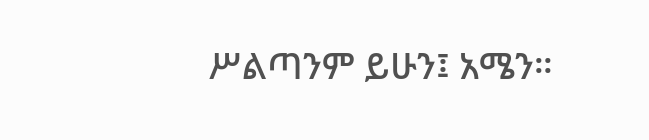ሥልጣንም ይሁን፤ አሜን።